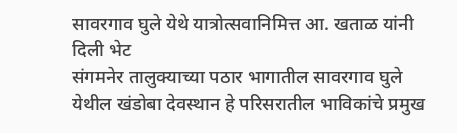सावरगाव घुले येथे यात्रोत्सवानिमित्त आ. खताळ यांनी दिली भेट
संगमनेर तालुक्याच्या पठार भागातील सावरगाव घुले येथील खंडोबा देवस्थान हे परिसरातील भाविकांचे प्रमुख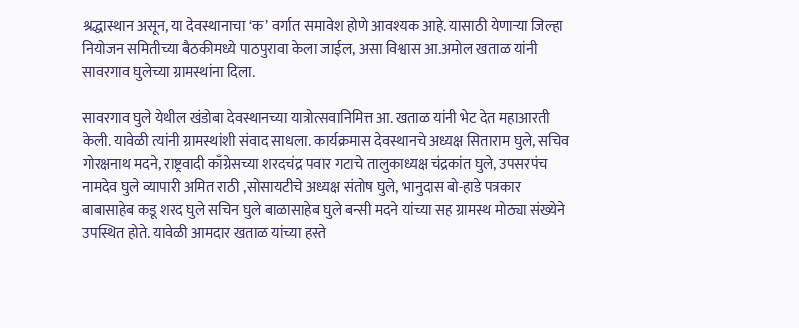श्रद्धास्थान असून, या देवस्थानाचा ‘क’ वर्गात समावेश होणे आवश्यक आहे. यासाठी येणाऱ्या जिल्हा नियोजन समितीच्या बैठकीमध्ये पाठपुरावा केला जाईल, असा विश्वास आ.अमोल खताळ यांनी सावरगाव घुलेच्या ग्रामस्थांना दिला.

सावरगाव घुले येथील खंडोबा देवस्थानच्या यात्रोत्सवानिमित्त आ. खताळ यांनी भेट देत महाआरती केली. यावेळी त्यांनी ग्रामस्थांशी संवाद साधला. कार्यक्रमास देवस्थानचे अध्यक्ष सिताराम घुले, सचिव गोरक्षनाथ मदने, राष्ट्रवादी काँग्रेसच्या शरदचंद्र पवार गटाचे तालुकाध्यक्ष चंद्रकांत घुले, उपसरपंच नामदेव घुले व्यापारी अमित राठी ,सोसायटीचे अध्यक्ष संतोष घुले, भानुदास बो-हाडे पत्रकार बाबासाहेब कडू शरद घुले सचिन घुले बाळासाहेब घुले बन्सी मदने यांच्या सह ग्रामस्थ मोठ्या संख्येने उपस्थित होते. यावेळी आमदार खताळ यांच्या हस्ते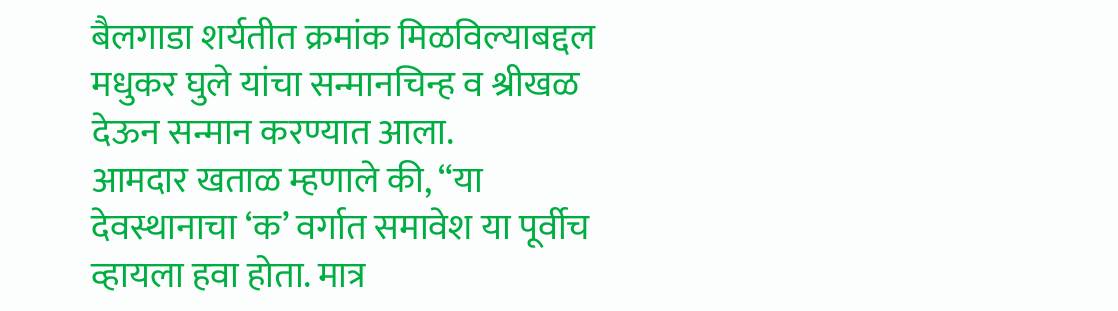बैलगाडा शर्यतीत क्रमांक मिळविल्याबद्दल मधुकर घुले यांचा सन्मानचिन्ह व श्रीखळ देऊन सन्मान करण्यात आला.
आमदार खताळ म्हणाले की, “या देवस्थानाचा ‘क’ वर्गात समावेश या पूर्वीच व्हायला हवा होता. मात्र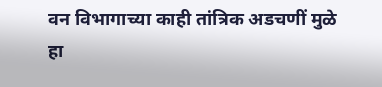वन विभागाच्या काही तांत्रिक अडचणीं मुळे हा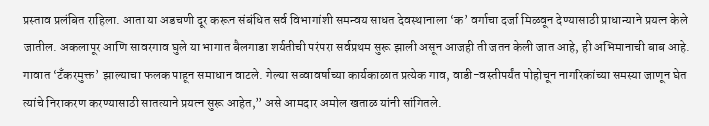प्रस्ताव प्रलंबित राहिला. आता या अडचणी दूर करून संबंधित सर्व विभागांशी समन्वय साधत देवस्थानाला ‘क’ वर्गाचा दर्जा मिळवून देण्यासाठी प्राधान्याने प्रयत्न केले जातील. अकलापूर आणि सावरगाव घुले या भागात बैलगाडा शर्यतीची परंपरा सर्वप्रथम सुरू झाली असून आजही ती जतन केली जात आहे, ही अभिमानाची बाब आहे. गावात ‘टँकरमुक्त’ झाल्याचा फलक पाहून समाधान वाटले. गेल्या सव्वावर्षाच्या कार्यकाळात प्रत्येक गाव, वाडी-वस्तीपर्यंत पोहोचून नागरिकांच्या समस्या जाणून घेत त्यांचे निराकरण करण्यासाठी सातत्याने प्रयत्न सुरू आहेत,” असे आमदार अमोल खताळ यांनी सांगितले.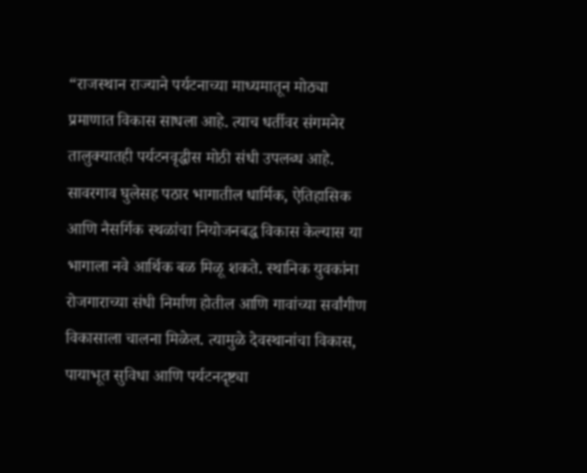“राजस्थान राज्याने पर्यटनाच्या माध्यमातून मोठ्या प्रमाणात विकास साधला आहे. त्याच धर्तीवर संगमनेर तालुक्यातही पर्यटनवृद्धीस मोठी संधी उपलब्ध आहे. सावरगाव घुलेसह पठार भागातील धार्मिक, ऐतिहासिक आणि नैसर्गिक स्थळांचा नियोजनबद्ध विकास केल्यास या भागाला नवे आर्थिक बळ मिळू शकते. स्थानिक युवकांना रोजगाराच्या संधी निर्माण होतील आणि गावांच्या सर्वांगीण विकासाला चालना मिळेल. त्यामुळे देवस्थानांचा विकास, पायाभूत सुविधा आणि पर्यटनदृष्ट्या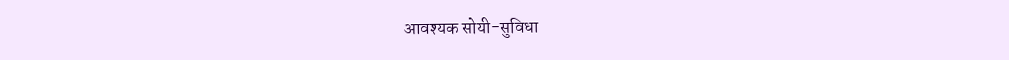आवश्यक सोयी-सुविधा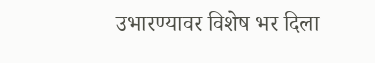उभारण्यावर विशेष भर दिला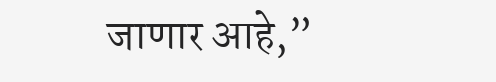जाणार आहे,”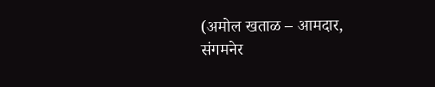(अमोल खताळ – आमदार, संगमनेर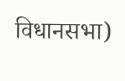विधानसभा)